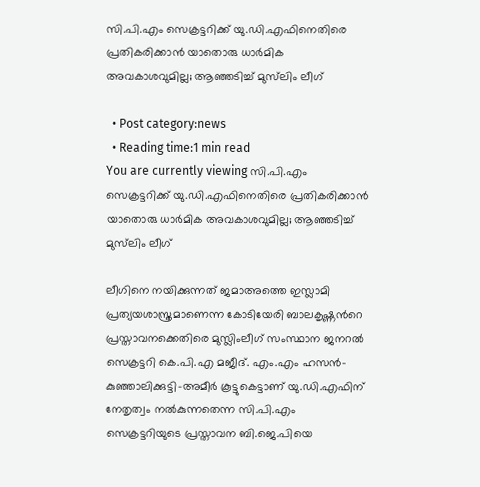സി.പി.എം സെക്രട്ടറിക്ക് യു.ഡി.എഫിനെതിരെ പ്രതികരിക്കാൻ യാതൊരു ധാർമിക അവകാശവുമില്ല; ആഞ്ഞടിച്ച് മുസ്‌ലിം ലീഗ്

  • Post category:news
  • Reading time:1 min read
You are currently viewing സി.പി.എം സെക്രട്ടറിക്ക് യു.ഡി.എഫിനെതിരെ പ്രതികരിക്കാൻ യാതൊരു ധാർമിക അവകാശവുമില്ല; ആഞ്ഞടിച്ച്   മുസ്‌ലിം ലീഗ്

ലീഗിനെ നയിക്കുന്നത് ജമാഅത്തെ ഇസ്ലാമി പ്രത്യയശാസ്ത്രമാണെന്ന കോടിയേരി ബാലകൃഷ്ണന്‍റെ പ്രസ്താവനക്കെതിരെ മുസ്ലിംലീഗ് സംസ്ഥാന ജനറൽ സെക്രട്ടറി കെ.പി.എ മജീദ്. എം.എം ഹസൻ-കുഞ്ഞാലിക്കുട്ടി-അമീർ കൂട്ടുകെട്ടാണ് യു.ഡി.എഫിന് നേതൃത്വം നൽകുന്നതെന്ന സി.പി.എം സെക്രട്ടറിയുടെ പ്രസ്താവന ബി.ജെ.പിയെ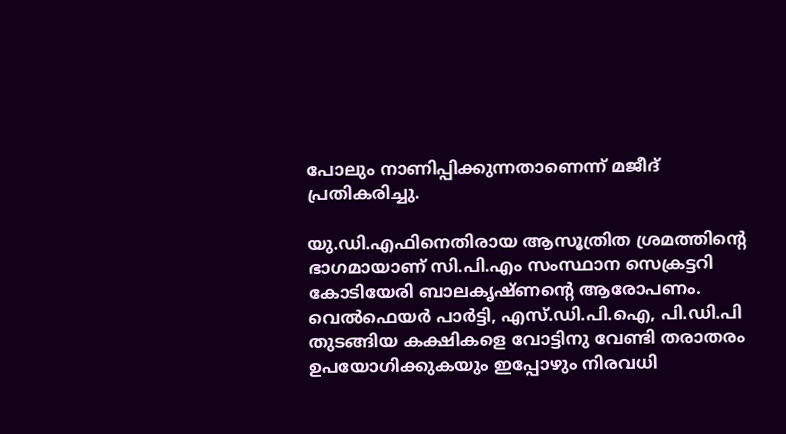പോലും നാണിപ്പിക്കുന്നതാണെന്ന് മജീദ് പ്രതികരിച്ചു.

യു.ഡി.എഫിനെതിരായ ആസൂത്രിത ശ്രമത്തിന്‍റെ ഭാഗമായാണ് സി.പി.എം സംസ്ഥാന സെക്രട്ടറി കോടിയേരി ബാലകൃഷ്ണന്‍റെ ആരോപണം. വെൽഫെയർ പാർട്ടി, എസ്.ഡി.പി.ഐ, പി.ഡി.പി തുടങ്ങിയ കക്ഷികളെ വോട്ടിനു വേണ്ടി തരാതരം ഉപയോഗിക്കുകയും ഇപ്പോഴും നിരവധി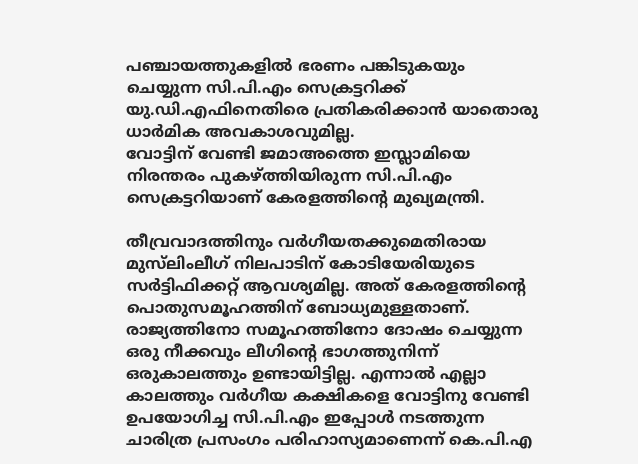പഞ്ചായത്തുകളിൽ ഭരണം പങ്കിടുകയും ചെയ്യുന്ന സി.പി.എം സെക്രട്ടറിക്ക് യു.ഡി.എഫിനെതിരെ പ്രതികരിക്കാൻ യാതൊരു ധാർമിക അവകാശവുമില്ല.
വോട്ടിന് വേണ്ടി ജമാഅത്തെ ഇസ്ലാമിയെ നിരന്തരം പുകഴ്ത്തിയിരുന്ന സി.പി.എം സെക്രട്ടറിയാണ് കേരളത്തിന്‍റെ മുഖ്യമന്ത്രി.

തീവ്രവാദത്തിനും വർഗീയതക്കുമെതിരായ മുസ്‌ലിംലീഗ് നിലപാടിന് കോടിയേരിയുടെ സർട്ടിഫിക്കറ്റ് ആവശ്യമില്ല. അത് കേരളത്തിന്‍റെ പൊതുസമൂഹത്തിന് ബോധ്യമുള്ളതാണ്. രാജ്യത്തിനോ സമൂഹത്തിനോ ദോഷം ചെയ്യുന്ന ഒരു നീക്കവും ലീഗിന്‍റെ ഭാഗത്തുനിന്ന് ഒരുകാലത്തും ഉണ്ടായിട്ടില്ല. എന്നാൽ എല്ലാ കാലത്തും വർഗീയ കക്ഷികളെ വോട്ടിനു വേണ്ടി ഉപയോഗിച്ച സി.പി.എം ഇപ്പോൾ നടത്തുന്ന ചാരിത്ര പ്രസംഗം പരിഹാസ്യമാണെന്ന് കെ.പി.എ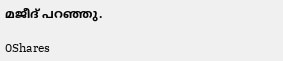മജീദ് പറഞ്ഞു.

0Shares